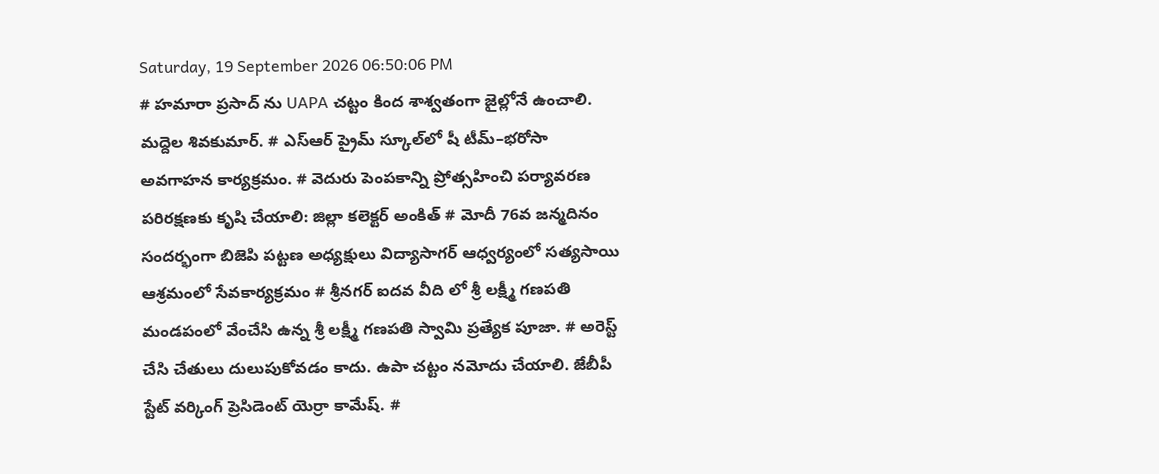Saturday, 19 September 2026 06:50:06 PM
# హమారా ప్రసాద్ ను UAPA చట్టం కింద శాశ్వతంగా జైల్లోనే ఉంచాలి. మద్దెల శివకుమార్. # ఎస్‌ఆర్‌ ప్రైమ్‌ స్కూల్‌లో షీ టీమ్‌–భరోసా అవగాహన కార్యక్రమం. # వెదురు పెంపకాన్ని ప్రోత్సహించి పర్యావరణ పరిరక్షణకు కృషి చేయాలి: జిల్లా కలెక్టర్ అంకిత్ # మోదీ 76వ జన్మదినం సందర్భంగా బిజెపి పట్టణ అధ్యక్షులు విద్యాసాగర్ ఆధ్వర్యంలో సత్యసాయి ఆశ్రమంలో సేవకార్యక్రమం # శ్రీనగర్ ఐదవ వీది లో శ్రీ లక్ష్మీ గణపతి మండపంలో వేంచేసి ఉన్న శ్రీ లక్ష్మీ గణపతి స్వామి ప్రత్యేక పూజా. # అరెస్ట్ చేసి చేతులు దులుపుకోవడం కాదు. ఉపా చట్టం నమోదు చేయాలి. జేబీపీ స్టేట్ వర్కింగ్ ప్రెసిడెంట్ యెర్రా కామేష్. #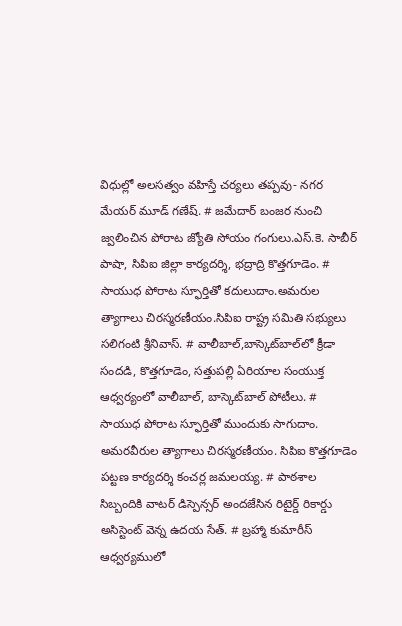విధుల్లో అలసత్వం వహిస్తే చర్యలు తప్పవు- నగర మేయర్ మూడ్ గణేష్. # జమేదార్ బంజర నుంచి జ్వలించిన పోరాట జ్యోతి సోయం గంగులు.ఎస్.కె. సాబీర్ పాషా, సిపిఐ జిల్లా కార్యదర్శి, భద్రాద్రి కొత్తగూడెం. # సాయుధ పోరాట స్ఫూర్తితో కదులుదాం.అమరుల త్యాగాలు చిరస్మరణీయం.సిపిఐ రాష్ట్ర సమితి సభ్యులు సలిగంటి శ్రీనివాస్. # వాలీబాల్‌,బాస్కెట్‌బాల్‌లో క్రీడా సందడి, కొత్తగూడెం, సత్తుపల్లి ఏరియాల సంయుక్త ఆధ్వర్యంలో వాలీబాల్, బాస్కెట్‌బాల్ పోటీలు. # సాయుధ పోరాట స్ఫూర్తితో ముందుకు సాగుదాం. అమరవీరుల త్యాగాలు చిరస్మరణీయం. సిపిఐ కొత్తగూడెం పట్టణ కార్యదర్శి కంచర్ల జమలయ్య. # పాఠశాల సిబ్బందికి వాటర్ డిస్పెన్సర్ అందజేసిన రిటైర్డ్ రికార్డు అసిస్టెంట్ వెన్న ఉదయ సేత్. # బ్రహ్మా కుమారీస్ ఆధ్వర్యములో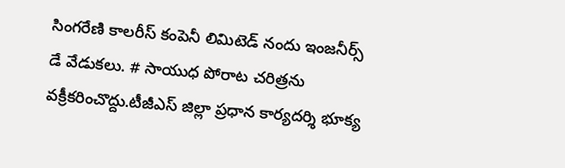సింగరేణి కాలరీస్ కంపెనీ లిమిటెడ్ నందు ఇంజనీర్స్ డే వేడుకలు. # సాయుధ పోరాట చరిత్రను వక్రీకరించొద్దు.టీజీఎస్ జిల్లా ప్రధాన కార్యదర్శి భూక్య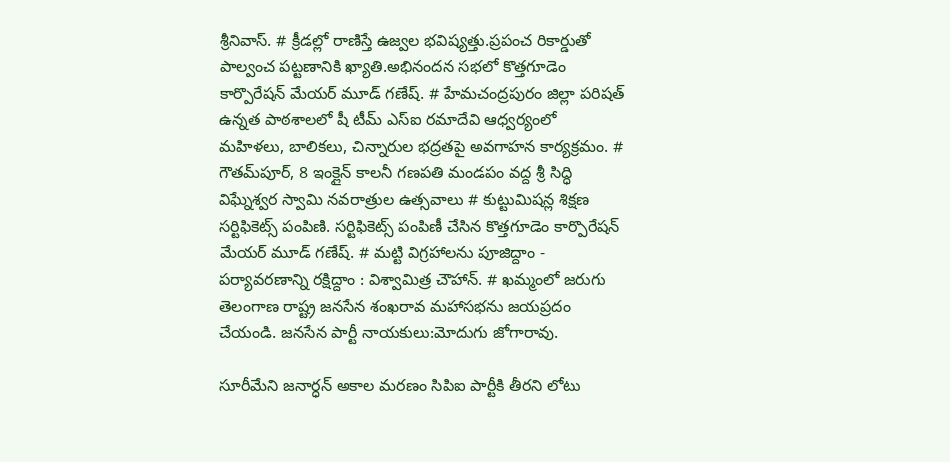శ్రీనివాస్. # క్రీడల్లో రాణిస్తే ఉజ్వల భవిష్యత్తు.ప్రపంచ రికార్డుతో పాల్వంచ పట్టణానికి ఖ్యాతి.అభినందన సభలో కొత్తగూడెం కార్పొరేషన్ మేయర్ మూడ్ గణేష్. # హేమచంద్రపురం జిల్లా పరిషత్ ఉన్నత పాఠశాలలో షీ టీమ్‌ ఎస్‌ఐ రమాదేవి ఆధ్వర్యంలో మహిళలు, బాలికలు, చిన్నారుల భద్రతపై అవగాహన కార్యక్రమం. # గౌతమ్‌పూర్, 8 ఇంక్లైన్ కాలనీ గణపతి మండపం వద్ద శ్రీ సిద్ధి విఘ్నేశ్వర స్వామి నవరాత్రుల ఉత్సవాలు # కుట్టుమిషన్ల శిక్షణ సర్టిఫికెట్స్ పంపిణి. సర్టిఫికెట్స్ పంపిణీ చేసిన కొత్తగూడెం కార్పొరేషన్ మేయర్ మూడ్ గణేష్. # మట్టి విగ్రహాలను పూజిద్దాం - పర్యావరణాన్ని రక్షిద్దాం : విశ్వామిత్ర చౌహాన్. # ఖమ్మంలో జరుగు తెలంగాణ రాష్ట్ర జనసేన శంఖరావ మహాసభను జయప్రదం చేయండి. జనసేన పార్టీ నాయకులు:మోదుగు జోగారావు.

సూరీమేని జనార్ధన్ అకాల మరణం సిపిఐ పార్టీకి తీరని లోటు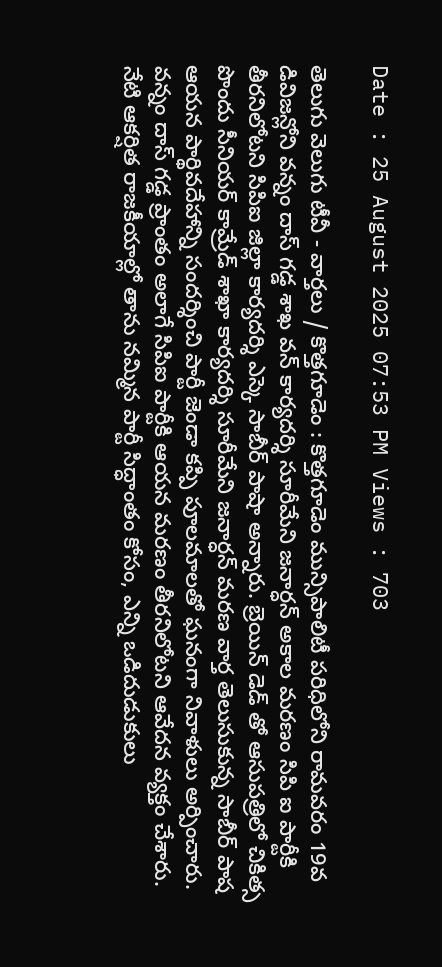Date : 25 August 2025 07:53 PM Views : 703

తెలుగు వెలుగు టీవీ - వార్తలు / కొత్తగూడెం : కొత్తగూడెం మున్సిపాలిటీ పరిధిలోని రామవరం 19వ డివిజన్లోని వన్నం దాస్ గడ్డ శాఖ వన్ కార్యదర్శి సూరీమేని జనార్ధన్ అకాల మరణం సిపి ఐ పార్టీకి తీరనిలోటని సిపిఐ జిల్లా కార్యదర్శి ఎస్కె సాబీర్ పాషా అన్నారు. బ్రెయిన్ డెడ్ తో ఆసుపత్రిలో చికిత్స పొందు సీనియర్ కామ్రేడ్ శాఖా కార్యదర్శి సూరీమేని జనార్ధన్ మరణ వార్త తెలుసుకున్న సాబీర్ పాష ఆయన పార్థివదేహాన్ని సందర్శించి పార్టీ జెండా కప్పి పూలమాలతో ఘనంగా నివాళులు అర్పించారు. వన్నం దాస్ గడ్డ ప్రాంతం అలాగే సిపిఐ పార్టీకి ఆయన మరణం తీరనిలోటని ఆవేదన వ్యక్తం చేశారు. నేటి ఆకర్షిత రాజకీయాల్లో తాను నమ్మిన పార్టీ సిద్ధాంతం కోసం, ఎన్ని ఒడిదుడుకులు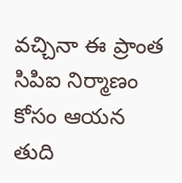వచ్చినా ఈ ప్రాంత సిపిఐ నిర్మాణం కోసం ఆయన తుది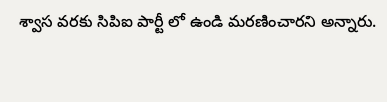శ్వాస వరకు సిపిఐ పార్టీ లో ఉండి మరణించారని అన్నారు.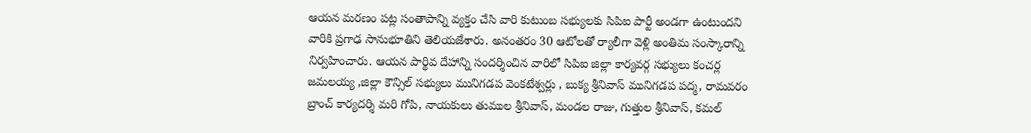ఆయన మరణం పట్ల సంతాపాన్ని వ్యక్తం చేసి వారి కుటుంబ సభ్యులకు సిపిఐ పార్టీ అండగా ఉంటుందని వారికి ప్రగాఢ సానుభూతిని తెలియజేశారు. అనంతరం 30 ఆటోలతో ర్యాలీగా వెళ్లి అంతిమ సంస్కారాన్ని నిర్వహించారు. ఆయన పార్థివ దేహాన్ని సందర్శించిన వారిలో సిపిఐ జిల్లా కార్యవర్గ సభ్యులు కంచర్ల జమలయ్య ,జిల్లా కౌన్సిల్ సభ్యులు మునిగడప వెంకటేశ్వర్లు , బుక్య శ్రీనివాస్ మునిగడప పద్మ, రామవరం బ్రాంచ్ కార్యదర్శి మరి గోపి, నాయకులు తుముల శ్రీనివాస్, మండల రాజు, గుత్తుల శ్రీనివాస్, కమల్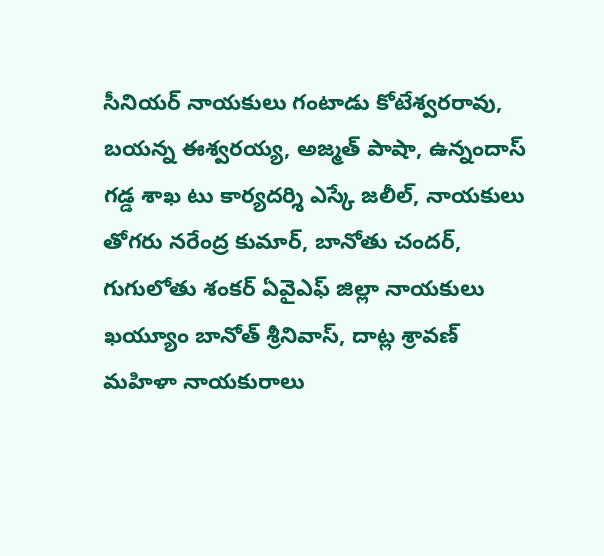సీనియర్ నాయకులు గంటాడు కోటేశ్వరరావు, బయన్న ఈశ్వరయ్య, అజ్మత్ పాషా, ఉన్నందాస్ గడ్డ శాఖ టు కార్యదర్శి ఎస్కే జలీల్, నాయకులు తోగరు నరేంద్ర కుమార్, బానోతు చందర్, గుగులోతు శంకర్ ఏవైఎఫ్ జిల్లా నాయకులు ఖయ్యూం బానోత్ శ్రీనివాస్, దాట్ల శ్రావణ్ మహిళా నాయకురాలు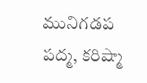మునిగడప పద్మ, కరిష్మా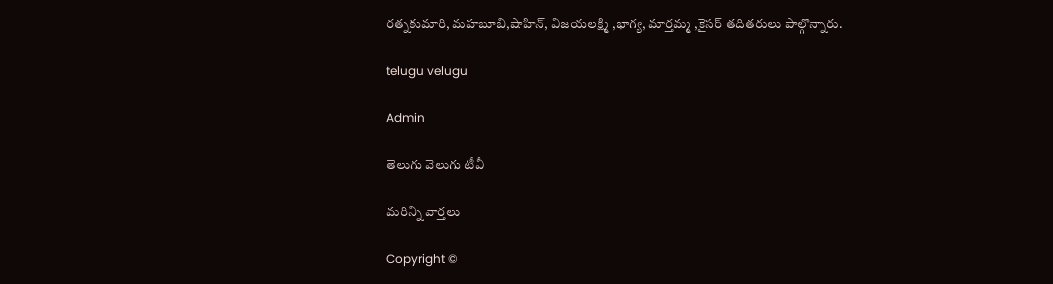రత్నకుమారి, మహబూబి,షాహిన్, విజయలక్ష్మి ,భాగ్య, మార్తమ్మ ,కైసర్ తదితరులు పాల్గొన్నారు.

telugu velugu

Admin

తెలుగు వెలుగు టీవీ

మరిన్ని వార్తలు

Copyright ©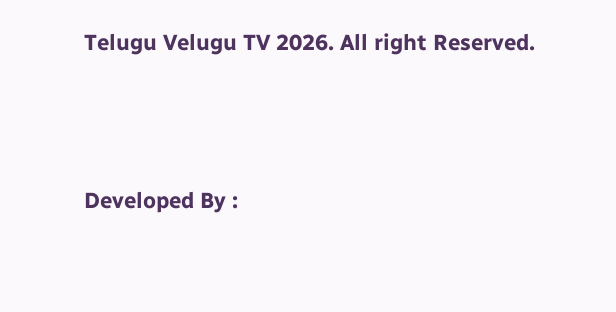Telugu Velugu TV 2026. All right Reserved.



Developed By :